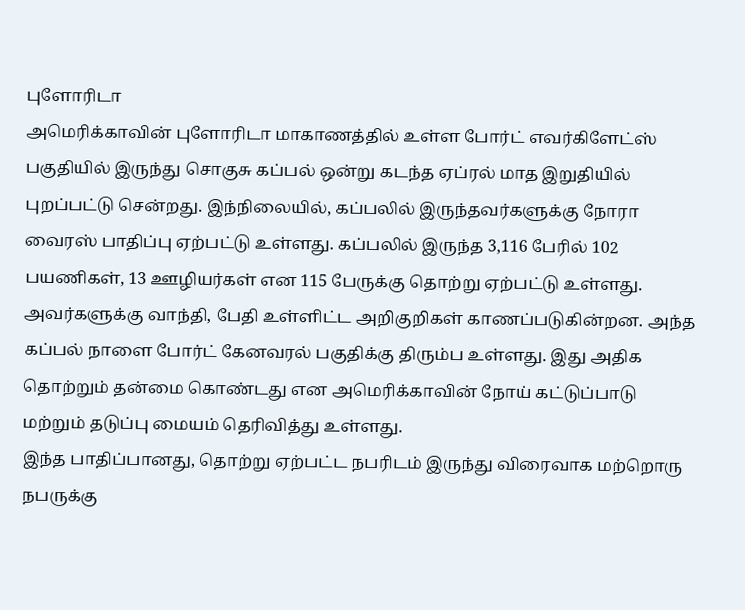புளோரிடா
அமெரிக்காவின் புளோரிடா மாகாணத்தில் உள்ள போர்ட் எவர்கிளேட்ஸ் பகுதியில் இருந்து சொகுசு கப்பல் ஒன்று கடந்த ஏப்ரல் மாத இறுதியில் புறப்பட்டு சென்றது. இந்நிலையில், கப்பலில் இருந்தவர்களுக்கு நோரா வைரஸ் பாதிப்பு ஏற்பட்டு உள்ளது. கப்பலில் இருந்த 3,116 பேரில் 102 பயணிகள், 13 ஊழியர்கள் என 115 பேருக்கு தொற்று ஏற்பட்டு உள்ளது.
அவர்களுக்கு வாந்தி, பேதி உள்ளிட்ட அறிகுறிகள் காணப்படுகின்றன. அந்த கப்பல் நாளை போர்ட் கேனவரல் பகுதிக்கு திரும்ப உள்ளது. இது அதிக தொற்றும் தன்மை கொண்டது என அமெரிக்காவின் நோய் கட்டுப்பாடு மற்றும் தடுப்பு மையம் தெரிவித்து உள்ளது.
இந்த பாதிப்பானது, தொற்று ஏற்பட்ட நபரிடம் இருந்து விரைவாக மற்றொரு நபருக்கு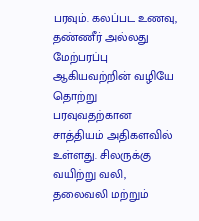பரவும். கலப்பட உணவு, தண்ணீர் அல்லது மேற்பரப்பு ஆகியவற்றின் வழியே தொற்று பரவுவதற்கான சாத்தியம் அதிகளவில் உள்ளது. சிலருக்கு வயிற்று வலி, தலைவலி மற்றும்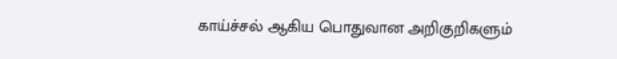காய்ச்சல் ஆகிய பொதுவான அறிகுறிகளும்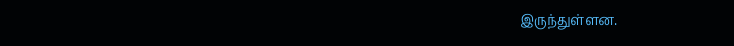இருந்துள்ளன.